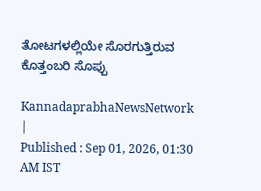ತೋಟಗಳಲ್ಲಿಯೇ ಸೊರಗುತ್ತಿರುವ ಕೊತ್ತಂಬರಿ ಸೊಪ್ಪು

KannadaprabhaNewsNetwork |
Published : Sep 01, 2026, 01:30 AM IST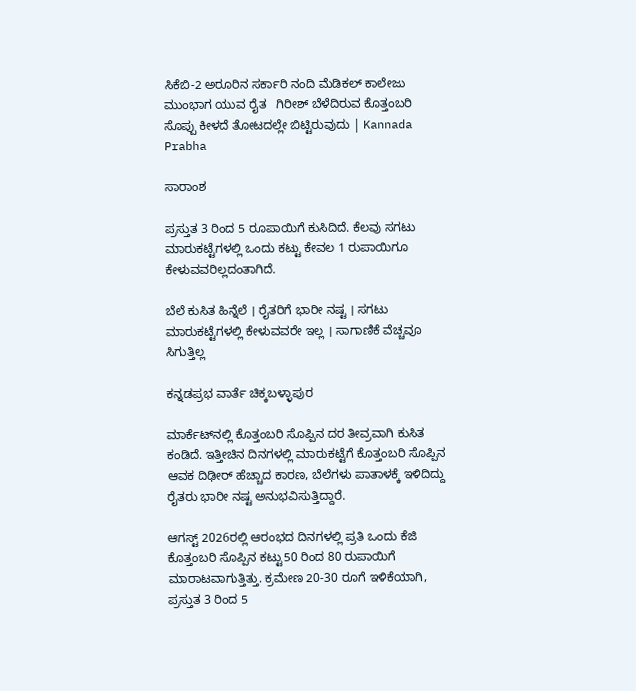ಸಿಕೆಬಿ-2 ಅರೂರಿನ ಸರ್ಕಾರಿ ನಂದಿ ಮೆಡಿಕಲ್ ಕಾಲೇಜು ಮುಂಭಾಗ ಯುವ ರೈತ   ಗಿರೀಶ್ ಬೆಳೆದಿರುವ ಕೊತ್ತಂಬರಿ ಸೊಪ್ಪು ಕೀಳದೆ ತೋಟದಲ್ಲೇ ಬಿಟ್ಟಿರುವುದು | Kannada Prabha

ಸಾರಾಂಶ

ಪ್ರಸ್ತುತ 3 ರಿಂದ 5 ರೂಪಾಯಿಗೆ ಕುಸಿದಿದೆ. ಕೆಲವು ಸಗಟು ಮಾರುಕಟ್ಟೆಗಳಲ್ಲಿ ಒಂದು ಕಟ್ಟು ಕೇವಲ 1 ರುಪಾಯಿಗೂ ಕೇಳುವವರಿಲ್ಲದಂತಾಗಿದೆ.

ಬೆಲೆ ಕುಸಿತ ಹಿನ್ನೆಲೆ । ರೈತರಿಗೆ ಭಾರೀ ನಷ್ಟ । ಸಗಟು ಮಾರುಕಟ್ಟೆಗಳಲ್ಲಿ ಕೇಳುವವರೇ ಇಲ್ಲ । ಸಾಗಾಣಿಕೆ ವೆಚ್ಚವೂ ಸಿಗುತ್ತಿಲ್ಲ

ಕನ್ನಡಪ್ರಭ ವಾರ್ತೆ ಚಿಕ್ಕಬಳ್ಳಾಪುರ

ಮಾರ್ಕೆಟ್‌ನಲ್ಲಿ ಕೊತ್ತಂಬರಿ ಸೊಪ್ಪಿನ ದರ ತೀವ್ರವಾಗಿ ಕುಸಿತ ಕಂಡಿದೆ. ಇತ್ತೀಚಿನ ದಿನಗಳಲ್ಲಿ ಮಾರುಕಟ್ಟೆಗೆ ಕೊತ್ತಂಬರಿ ಸೊಪ್ಪಿನ ಆವಕ ದಿಢೀರ್ ಹೆಚ್ಚಾದ ಕಾರಣ, ಬೆಲೆಗಳು ಪಾತಾಳಕ್ಕೆ ಇಳಿದಿದ್ದು ರೈತರು ಭಾರೀ ನಷ್ಟ ಅನುಭವಿಸುತ್ತಿದ್ದಾರೆ.

ಆಗಸ್ಟ್ 2026ರಲ್ಲಿ ಆರಂಭದ ದಿನಗಳಲ್ಲಿ ಪ್ರತಿ ಒಂದು ಕೆಜಿ ಕೊತ್ತಂಬರಿ ಸೊಪ್ಪಿನ ಕಟ್ಟು50 ರಿಂದ 80 ರುಪಾಯಿಗೆ ಮಾರಾಟವಾಗುತ್ತಿತ್ತು. ಕ್ರಮೇಣ 20-30 ರೂಗೆ ಇಳಿಕೆಯಾಗಿ, ಪ್ರಸ್ತುತ 3 ರಿಂದ 5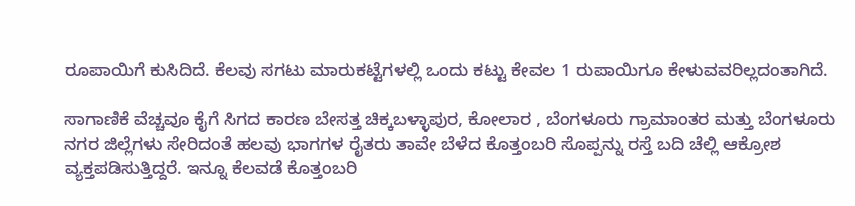ರೂಪಾಯಿಗೆ ಕುಸಿದಿದೆ. ಕೆಲವು ಸಗಟು ಮಾರುಕಟ್ಟೆಗಳಲ್ಲಿ ಒಂದು ಕಟ್ಟು ಕೇವಲ 1 ರುಪಾಯಿಗೂ ಕೇಳುವವರಿಲ್ಲದಂತಾಗಿದೆ.

ಸಾಗಾಣಿಕೆ ವೆಚ್ಚವೂ ಕೈಗೆ ಸಿಗದ ಕಾರಣ ಬೇಸತ್ತ ಚಿಕ್ಕಬಳ್ಳಾಪುರ, ಕೋಲಾರ , ಬೆಂಗಳೂರು ಗ್ರಾಮಾಂತರ ಮತ್ತು ಬೆಂಗಳೂರು ನಗರ ಜಿಲ್ಲೆಗಳು ಸೇರಿದಂತೆ ಹಲವು ಭಾಗಗಳ ರೈತರು ತಾವೇ ಬೆಳೆದ ಕೊತ್ತಂಬರಿ ಸೊಪ್ಪನ್ನು ರಸ್ತೆ ಬದಿ ಚೆಲ್ಲಿ ಆಕ್ರೋಶ ವ್ಯಕ್ತಪಡಿಸುತ್ತಿದ್ದರೆ. ಇನ್ನೂ ಕೆಲವಡೆ ಕೊತ್ತಂಬರಿ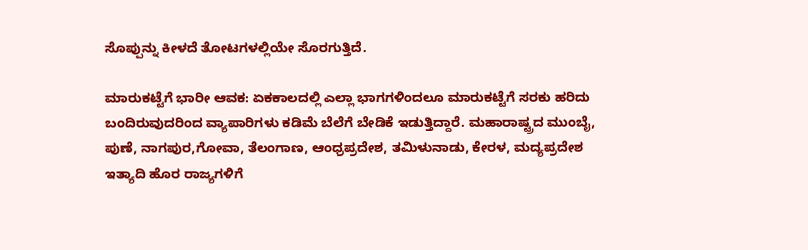ಸೊಪ್ಪುನ್ನು ಕೀಳದೆ ತೋಟಗಳಲ್ಲಿಯೇ ಸೊರಗುತ್ತಿದೆ.

ಮಾರುಕಟ್ಟೆಗೆ ಭಾರೀ ಆವಕ: ಏಕಕಾಲದಲ್ಲಿ ಎಲ್ಲಾ ಭಾಗಗಳಿಂದಲೂ ಮಾರುಕಟ್ಟೆಗೆ ಸರಕು ಹರಿದು ಬಂದಿರುವುದರಿಂದ ವ್ಯಾಪಾರಿಗಳು ಕಡಿಮೆ ಬೆಲೆಗೆ ಬೇಡಿಕೆ ಇಡುತ್ತಿದ್ದಾರೆ. ಮಹಾರಾಷ್ಟ್ರದ ಮುಂಬೈ, ಪುಣೆ, ನಾಗಪುರ,ಗೋವಾ, ತೆಲಂಗಾಣ, ಆಂಧ್ರಪ್ರದೇಶ, ತಮಿಳುನಾಡು, ಕೇರಳ, ಮದ್ಯಪ್ರದೇಶ ಇತ್ಯಾದಿ ಹೊರ ರಾಜ್ಯಗಳಿಗೆ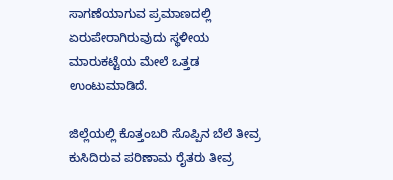ಸಾಗಣೆಯಾಗುವ ಪ್ರಮಾಣದಲ್ಲಿ ಏರುಪೇರಾಗಿರುವುದು ಸ್ಥಳೀಯ ಮಾರುಕಟ್ಟೆಯ ಮೇಲೆ ಒತ್ತಡ ಉಂಟುಮಾಡಿದೆ.

ಜಿಲ್ಲೆಯಲ್ಲಿ ಕೊತ್ತಂಬರಿ ಸೊಪ್ಪಿನ ಬೆಲೆ ತೀವ್ರ ಕುಸಿದಿರುವ ಪರಿಣಾಮ ರೈತರು ತೀವ್ರ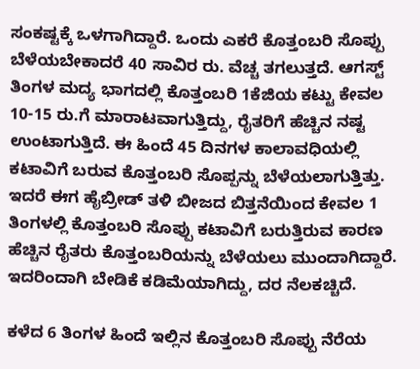ಸಂಕಷ್ಟಕ್ಕೆ ಒಳಗಾಗಿದ್ದಾರೆ. ಒಂದು ಎಕರೆ ಕೊತ್ತಂಬರಿ ಸೊಪ್ಪು ಬೆಳೆಯಬೇಕಾದರೆ 40 ಸಾವಿರ ರು. ವೆಚ್ಚ ತಗಲುತ್ತದೆ. ಆಗಸ್ಟ್ ತಿಂಗಳ ಮದ್ಯ ಭಾಗದಲ್ಲಿ ಕೊತ್ತಂಬರಿ 1ಕೆಜಿಯ ಕಟ್ಟು ಕೇವಲ 10-15 ರು.ಗೆ ಮಾರಾಟವಾಗುತ್ತಿದ್ದು, ರೈತರಿಗೆ ಹೆಚ್ಚಿನ ನಷ್ಟ ಉಂಟಾಗುತ್ತಿದೆ. ಈ ಹಿಂದೆ 45 ದಿನಗಳ ಕಾಲಾವಧಿಯಲ್ಲಿ ಕಟಾವಿಗೆ ಬರುವ ಕೊತ್ತಂಬರಿ ಸೊಪ್ಪನ್ನು ಬೆಳೆಯಲಾಗುತ್ತಿತ್ತು. ಇದರೆ ಈಗ ಹೈಬ್ರೀಡ್‌ ತಳಿ ಬೀಜದ ಬಿತ್ತನೆಯಿಂದ ಕೇವಲ 1 ತಿಂಗಳಲ್ಲಿ ಕೊತ್ತಂಬರಿ ಸೊಪ್ಪು ಕಟಾವಿಗೆ ಬರುತ್ತಿರುವ ಕಾರಣ ಹೆಚ್ಚಿನ ರೈತರು ಕೊತ್ತಂಬರಿಯನ್ನು ಬೆಳೆಯಲು ಮುಂದಾಗಿದ್ದಾರೆ. ಇದರಿಂದಾಗಿ ಬೇಡಿಕೆ ಕಡಿಮೆಯಾಗಿದ್ದು, ದರ ನೆಲಕಚ್ಚಿದೆ.

ಕಳೆದ 6 ತಿಂಗಳ ಹಿಂದೆ ಇಲ್ಲಿನ ಕೊತ್ತಂಬರಿ ಸೊಪ್ಪು ನೆರೆಯ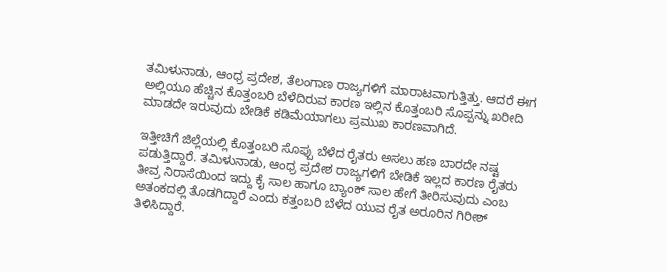ತಮಿಳುನಾಡು, ಆಂಧ್ರ ಪ್ರದೇಶ, ತೆಲಂಗಾಣ ರಾಜ್ಯಗಳಿಗೆ ಮಾರಾಟವಾಗುತ್ತಿತ್ತು. ಆದರೆ ಈಗ ಅಲ್ಲಿಯೂ ಹೆಚ್ಚಿನ ಕೊತ್ತಂಬರಿ ಬೆಳೆದಿರುವ ಕಾರಣ ಇಲ್ಲಿನ ಕೊತ್ತಂಬರಿ ಸೊಪ್ಪನ್ನು ಖರೀದಿ ಮಾಡದೇ ಇರುವುದು ಬೇಡಿಕೆ ಕಡಿಮೆಯಾಗಲು ಪ್ರಮುಖ ಕಾರಣವಾಗಿದೆ.

ಇತ್ತೀಚಿಗೆ ಜಿಲ್ಲೆಯಲ್ಲಿ ಕೊತ್ತಂಬರಿ ಸೊಪ್ಪು ಬೆಳೆದ ರೈತರು ಅಸಲು ಹಣ ಬಾರದೇ ನಷ್ಟ ಪಡುತ್ತಿದ್ದಾರೆ. ತಮಿಳುನಾಡು, ಆಂಧ್ರ ಪ್ರದೇಶ ರಾಜ್ಯಗಳಿಗೆ ಬೇಡಿಕೆ ಇಲ್ಲದ ಕಾರಣ ರೈತರು ತೀವ್ರ ನಿರಾಸೆಯಿಂದ ಇದ್ದು ಕೈ ಸಾಲ ಹಾಗೂ ಬ್ಯಾಂಕ್ ಸಾಲ ಹೇಗೆ ತೀರಿಸುವುದು ಎಂಬ ಅತಂಕದಲ್ಲಿ ತೊಡಗಿದ್ದಾರೆ ಎಂದು ಕತ್ತಂಬರಿ ಬೆಳೆದ ಯುವ ರೈತ ಅರೂರಿನ ಗಿರೀಶ್ ತಿಳಿಸಿದ್ದಾರೆ.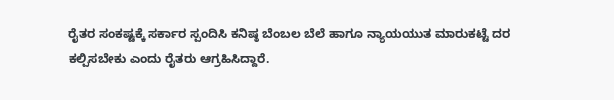ರೈತರ ಸಂಕಷ್ಟಕ್ಕೆ ಸರ್ಕಾರ ಸ್ಪಂದಿಸಿ ಕನಿಷ್ಠ ಬೆಂಬಲ ಬೆಲೆ ಹಾಗೂ ನ್ಯಾಯಯುತ ಮಾರುಕಟ್ಟೆ ದರ ಕಲ್ಪಿಸಬೇಕು ಎಂದು ರೈತರು ಆಗ್ರಹಿಸಿದ್ದಾರೆ.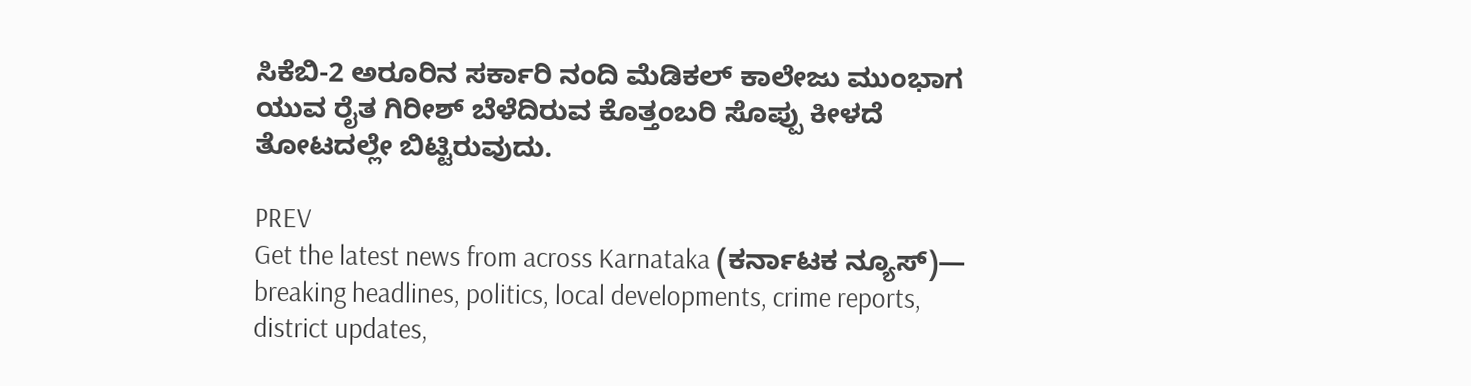ಸಿಕೆಬಿ-2 ಅರೂರಿನ ಸರ್ಕಾರಿ ನಂದಿ ಮೆಡಿಕಲ್ ಕಾಲೇಜು ಮುಂಭಾಗ ಯುವ ರೈತ ಗಿರೀಶ್ ಬೆಳೆದಿರುವ ಕೊತ್ತಂಬರಿ ಸೊಪ್ಪು ಕೀಳದೆ ತೋಟದಲ್ಲೇ ಬಿಟ್ಟಿರುವುದು.

PREV
Get the latest news from across Karnataka (ಕರ್ನಾಟಕ ನ್ಯೂಸ್)— breaking headlines, politics, local developments, crime reports, district updates,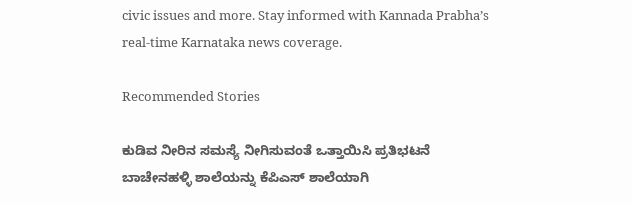civic issues and more. Stay informed with Kannada Prabha’s real‑time Karnataka news coverage.

Recommended Stories

ಕುಡಿವ ನೀರಿನ ಸಮಸ್ಯೆ ನೀಗಿಸುವಂತೆ ಒತ್ತಾಯಿಸಿ ಪ್ರತಿಭಟನೆ
ಬಾಚೇನಹಳ್ಳಿ ಶಾಲೆಯನ್ನು ಕೆಪಿಎಸ್ ಶಾಲೆಯಾಗಿ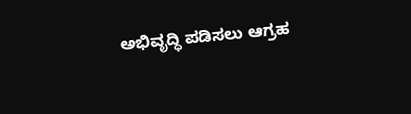ಅಭಿವೃದ್ಧಿ ಪಡಿಸಲು ಆಗ್ರಹ